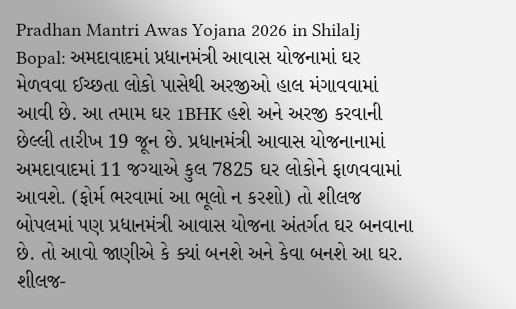Pradhan Mantri Awas Yojana 2026 in Shilalj Bopal: અમદાવાદમાં પ્રધાનમંત્રી આવાસ યોજનામાં ઘર મેળવવા ઈચ્છતા લોકો પાસેથી અરજીઓ હાલ મંગાવવામાં આવી છે. આ તમામ ઘર 1BHK હશે અને અરજી કરવાની છેલ્લી તારીખ 19 જૂન છે. પ્રધાનમંત્રી આવાસ યોજનાનામાં અમદાવાદમાં 11 જગ્યાએ કુલ 7825 ઘર લોકોને ફાળવવામાં આવશે. (ફોર્મ ભરવામાં આ ભૂલો ન કરશો) તો શીલજ બોપલમાં પણ પ્રધાનમંત્રી આવાસ યોજના અંતર્ગત ઘર બનવાના છે. તો આવો જાણીએ કે ક્યાં બનશે અને કેવા બનશે આ ઘર.
શીલજ-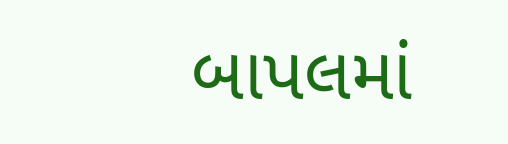બાપલમાં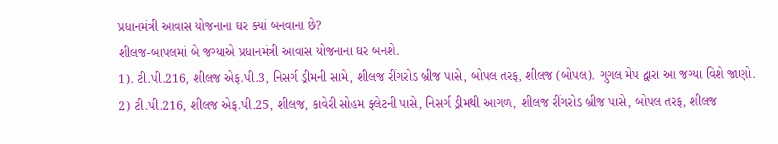પ્રધાનમંત્રી આવાસ યોજનાના ઘર ક્યાં બનવાના છે?
શીલજ-બાપલમાં બે જગ્યાએ પ્રધાનમંત્રી આવાસ યોજનાના ઘર બનશે.
1). ટી.પી.216, શીલજ એફ.પી.3, નિસર્ગ ડ્રીમની સામે, શીલજ રીંગરોડ બ્રીજ પાસે, બોપલ તરફ, શીલજ (બોપલ). ગુગલ મેપ દ્વારા આ જગ્યા વિશે જાણો.
2) ટી.પી.216, શીલજ એફ.પી.25, શીલજ, કાવેરી સોહમ ફ્લેટની પાસે, નિસર્ગ ડ્રીમથી આગળ, શીલજ રીંગરોડ બ્રીજ પાસે, બોપલ તરફ, શીલજ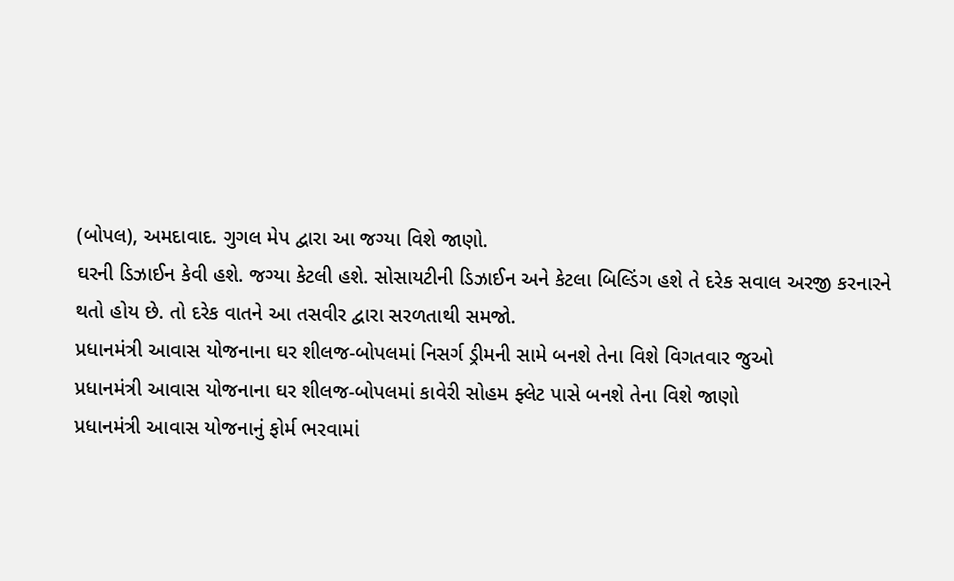(બોપલ), અમદાવાદ. ગુગલ મેપ દ્વારા આ જગ્યા વિશે જાણો.
ઘરની ડિઝાઈન કેવી હશે. જગ્યા કેટલી હશે. સોસાયટીની ડિઝાઈન અને કેટલા બિલ્ડિંગ હશે તે દરેક સવાલ અરજી કરનારને થતો હોય છે. તો દરેક વાતને આ તસવીર દ્વારા સરળતાથી સમજો.
પ્રધાનમંત્રી આવાસ યોજનાના ઘર શીલજ-બોપલમાં નિસર્ગ ડ્રીમની સામે બનશે તેના વિશે વિગતવાર જુઓ
પ્રધાનમંત્રી આવાસ યોજનાના ઘર શીલજ-બોપલમાં કાવેરી સોહમ ફ્લેટ પાસે બનશે તેના વિશે જાણો
પ્રધાનમંત્રી આવાસ યોજનાનું ફોર્મ ભરવામાં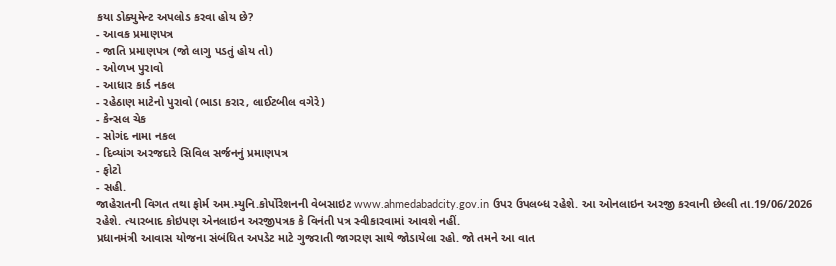કયા ડોક્યુમેન્ટ અપલોડ કરવા હોય છે?
- આવક પ્રમાણપત્ર
- જાતિ પ્રમાણપત્ર (જો લાગુ પડતું હોય તો)
- ઓળખ પુરાવો
- આધાર કાર્ડ નકલ
- રહેઠાણ માટેનો પુરાવો (ભાડા કરાર, લાઈટબીલ વગેરે)
- કેન્સલ ચેક
- સોગંદ નામા નકલ
- દિવ્યાંગ અરજદારે સિવિલ સર્જનનું પ્રમાણપત્ર
- ફોટો
- સહી.
જાહેરાતની વિગત તથા ફોર્મ અમ.મ્યુનિ.કોર્પોરેશનની વેબસાઇટ www.ahmedabadcity.gov.in ઉપર ઉપલબ્ધ રહેશે. આ ઓનલાઇન અરજી કરવાની છેલ્લી તા.19/06/2026 રહેશે. ત્યારબાદ કોઇપણ એનલાઇન અરજીપત્રક કે વિનંતી પત્ર સ્વીકારવામાં આવશે નહીં.
પ્રધાનમંત્રી આવાસ યોજના સંબંધિત અપડેટ માટે ગુજરાતી જાગરણ સાથે જોડાયેલા રહો. જો તમને આ વાત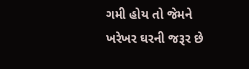ગમી હોય તો જેમને ખરેખર ઘરની જરૂર છે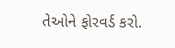તેઓને ફોરવર્ડ કરો.